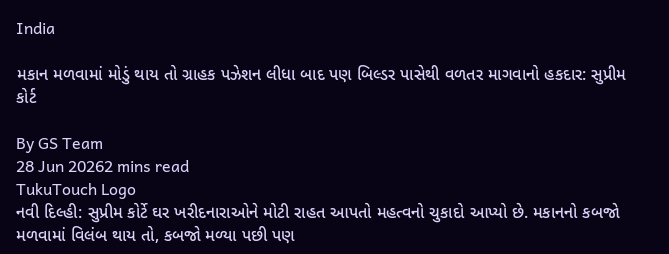India

મકાન મળવામાં મોડું થાય તો ગ્રાહક પઝેશન લીધા બાદ પણ બિલ્ડર પાસેથી વળતર માગવાનો હકદાર: સુપ્રીમ કોર્ટ

By GS Team
28 Jun 20262 mins read
TukuTouch Logo
નવી દિલ્હી: સુપ્રીમ કોર્ટે ઘર ખરીદનારાઓને મોટી રાહત આપતો મહત્વનો ચુકાદો આપ્યો છે. મકાનનો કબજો મળવામાં વિલંબ થાય તો, કબજો મળ્યા પછી પણ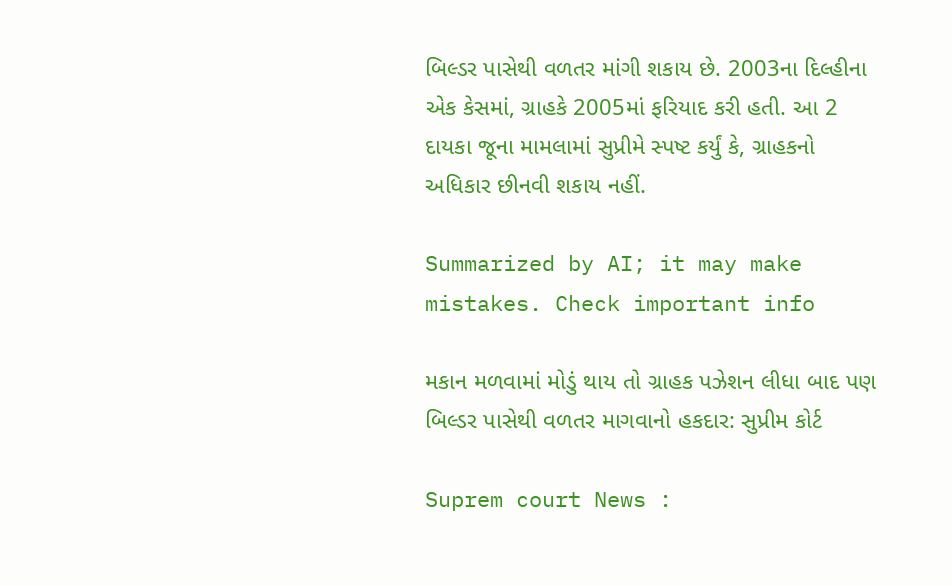બિલ્ડર પાસેથી વળતર માંગી શકાય છે. 2003ના દિલ્હીના એક કેસમાં, ગ્રાહકે 2005માં ફરિયાદ કરી હતી. આ 2 દાયકા જૂના મામલામાં સુપ્રીમે સ્પષ્ટ કર્યું કે, ગ્રાહકનો અધિકાર છીનવી શકાય નહીં.

Summarized by AI; it may make mistakes. Check important info

મકાન મળવામાં મોડું થાય તો ગ્રાહક પઝેશન લીધા બાદ પણ બિલ્ડર પાસેથી વળતર માગવાનો હકદાર: સુપ્રીમ કોર્ટ

Suprem court News :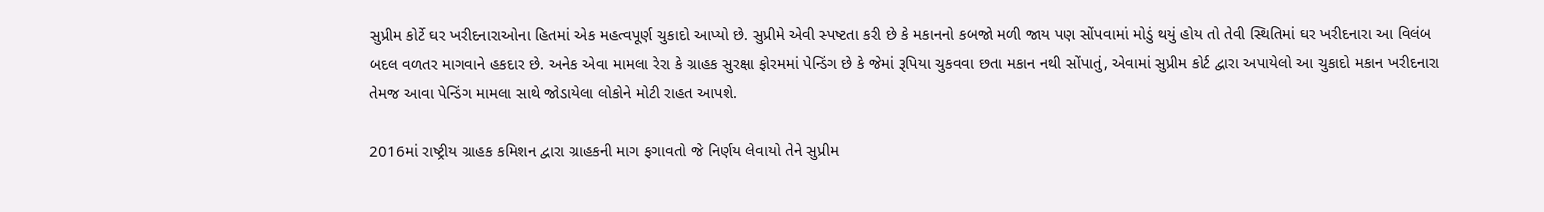સુપ્રીમ કોર્ટે ઘર ખરીદનારાઓના હિતમાં એક મહત્વપૂર્ણ ચુકાદો આપ્યો છે. સુપ્રીમે એવી સ્પષ્ટતા કરી છે કે મકાનનો કબજો મળી જાય પણ સોંપવામાં મોડું થયું હોય તો તેવી સ્થિતિમાં ઘર ખરીદનારા આ વિલંબ બદલ વળતર માગવાને હકદાર છે. અનેક એવા મામલા રેરા કે ગ્રાહક સુરક્ષા ફોરમમાં પેન્ડિંગ છે કે જેમાં રૂપિયા ચુકવવા છતા મકાન નથી સોંપાતું, એવામાં સુપ્રીમ કોર્ટ દ્વારા અપાયેલો આ ચુકાદો મકાન ખરીદનારા તેમજ આવા પેન્ડિંગ મામલા સાથે જોડાયેલા લોકોને મોટી રાહત આપશે.

2016માં રાષ્ટ્રીય ગ્રાહક કમિશન દ્વારા ગ્રાહકની માગ ફગાવતો જે નિર્ણય લેવાયો તેને સુપ્રીમ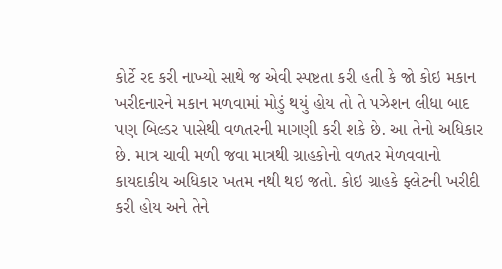કોર્ટે રદ કરી નાખ્યો સાથે જ એવી સ્પષ્ટતા કરી હતી કે જો કોઇ મકાન ખરીદનારને મકાન મળવામાં મોડું થયું હોય તો તે પઝેશન લીધા બાદ પણ બિલ્ડર પાસેથી વળતરની માગણી કરી શકે છે. આ તેનો અધિકાર છે. માત્ર ચાવી મળી જવા માત્રથી ગ્રાહકોનો વળતર મેળવવાનો કાયદાકીય અધિકાર ખતમ નથી થઇ જતો. કોઇ ગ્રાહકે ફ્લેટની ખરીદી કરી હોય અને તેને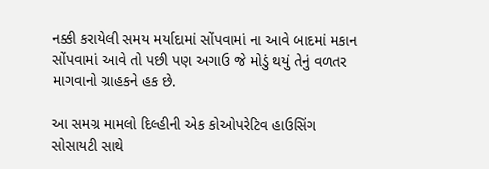નક્કી કરાયેલી સમય મર્યાદામાં સોંપવામાં ના આવે બાદમાં મકાન સોંપવામાં આવે તો પછી પણ અગાઉ જે મોડું થયું તેનું વળતર માગવાનો ગ્રાહકને હક છે.

આ સમગ્ર મામલો દિલ્હીની એક કોઓપરેટિવ હાઉસિંગ સોસાયટી સાથે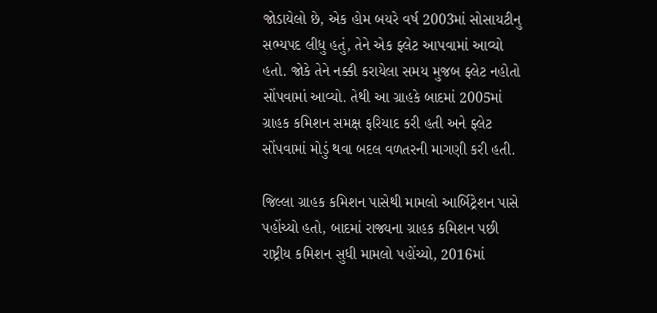જોડાયેલો છે, એક હોમ બયરે વર્ષ 2003માં સોસાયટીનુ સભ્યપદ લીધુ હતું, તેને એક ફ્લેટ આપવામાં આવ્યો હતો. જોકે તેને નક્કી કરાયેલા સમય મુજબ ફ્લેટ નહોતો સોંપવામાં આવ્યો. તેથી આ ગ્રાહકે બાદમાં 2005માં ગ્રાહક કમિશન સમક્ષ ફરિયાદ કરી હતી અને ફ્લેટ સોંપવામાં મોડું થવા બદલ વળતરની માગણી કરી હતી.

જિલ્લા ગ્રાહક કમિશન પાસેથી મામલો આર્બિટ્રેશન પાસે પહોંચ્યો હતો, બાદમાં રાજ્યના ગ્રાહક કમિશન પછી રાષ્ટ્રીય કમિશન સુધી મામલો પહોંચ્યો, 2016માં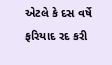એટલે કે દસ વર્ષે ફરિયાદ રદ કરી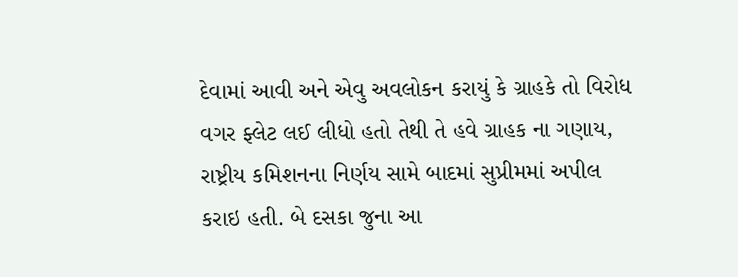દેવામાં આવી અને એવુ અવલોકન કરાયું કે ગ્રાહકે તો વિરોધ વગર ફ્લેટ લઈ લીધો હતો તેથી તે હવે ગ્રાહક ના ગણાય, રાષ્ટ્રીય કમિશનના નિર્ણય સામે બાદમાં સુપ્રીમમાં અપીલ કરાઇ હતી. બે દસકા જુના આ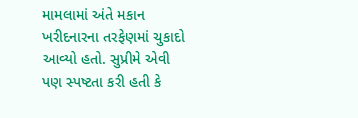મામલામાં અંતે મકાન ખરીદનારના તરફેણમાં ચુકાદો આવ્યો હતો. સુપ્રીમે એવી પણ સ્પષ્ટતા કરી હતી કે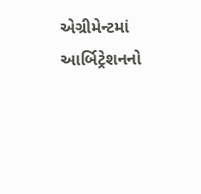એગ્રીમેન્ટમાં આર્બિટ્રેશનનો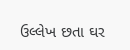ઉલ્લેખ છતા ઘર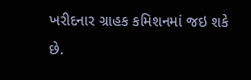ખરીદનાર ગ્રાહક કમિશનમાં જઇ શકે છે.